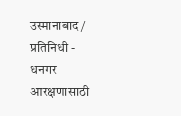उस्मानाबाद/ प्रतिनिधी - धनगर आरक्षणासाठी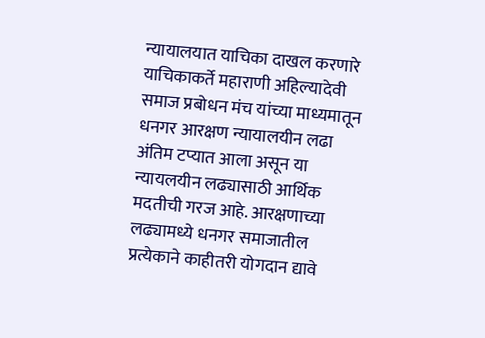न्यायालयात याचिका दाखल करणारे याचिकाकर्ते महाराणी अहिल्यादेवी समाज प्रबोधन मंच यांच्या माध्यमातून धनगर आरक्षण न्यायालयीन लढा अंतिम टप्यात आला असून या न्यायलयीन लढ्यासाठी आर्थिक मदतीची गरज आहे. आरक्षणाच्या लढ्यामध्ये धनगर समाजातील प्रत्येकाने काहीतरी योगदान द्यावे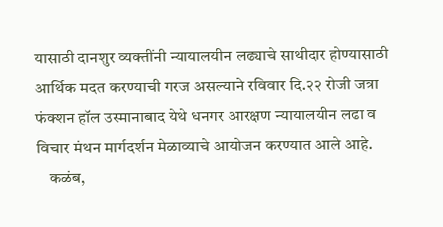यासाठी दानशुर व्यक्तींनी न्यायालयीन लढ्याचे साथीदार होण्यासाठी आर्थिक मदत करण्याची गरज असल्याने रविवार दि.२२ रोजी जत्रा फंक्शन हॉल उस्मानाबाद येथे धनगर आरक्षण न्यायालयीन लढा व विचार मंथन मार्गदर्शन मेळाव्याचे आयोजन करण्यात आले आहे.
    कळंब,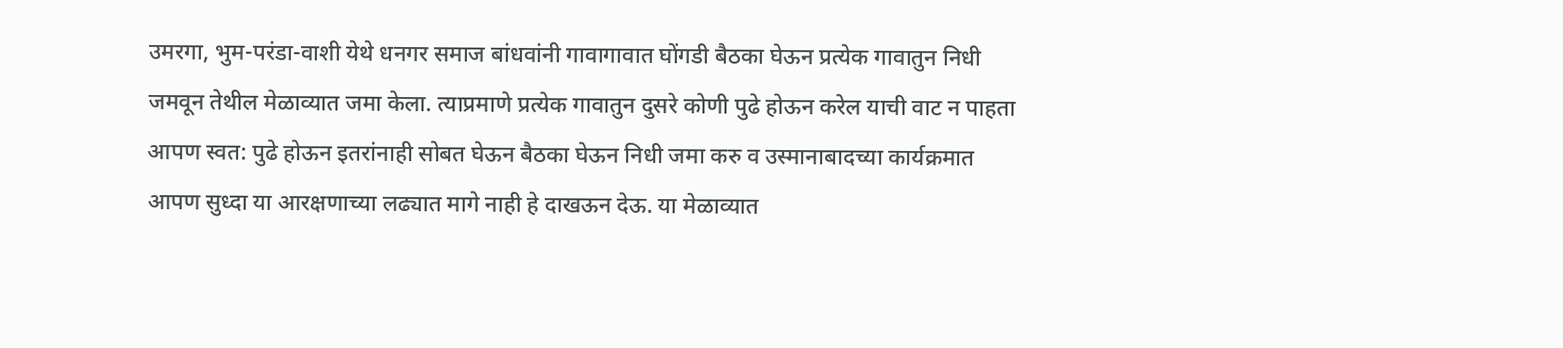उमरगा, भुम-परंडा-वाशी येथे धनगर समाज बांधवांनी गावागावात घोंगडी बैठका घेऊन प्रत्येक गावातुन निधी जमवून तेथील मेळाव्यात जमा केला. त्याप्रमाणे प्रत्येक गावातुन दुसरे कोणी पुढे होऊन करेल याची वाट न पाहता आपण स्वत: पुढे होऊन इतरांनाही सोबत घेऊन बैठका घेऊन निधी जमा करु व उस्मानाबादच्या कार्यक्रमात आपण सुध्दा या आरक्षणाच्या लढ्यात मागे नाही हे दाखऊन देऊ. या मेळाव्यात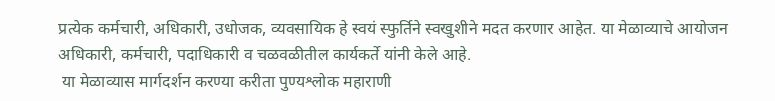प्रत्येक कर्मचारी, अधिकारी, उधोजक, व्यवसायिक हे स्वयं स्फुर्तिने स्वखुशीने मदत करणार आहेत. या मेळाव्याचे आयोजन अधिकारी, कर्मचारी, पदाधिकारी व चळवळीतील कार्यकर्ते यांनी केले आहे.
 या मेळाव्यास मार्गदर्शन करण्या करीता पुण्यश्लोक महाराणी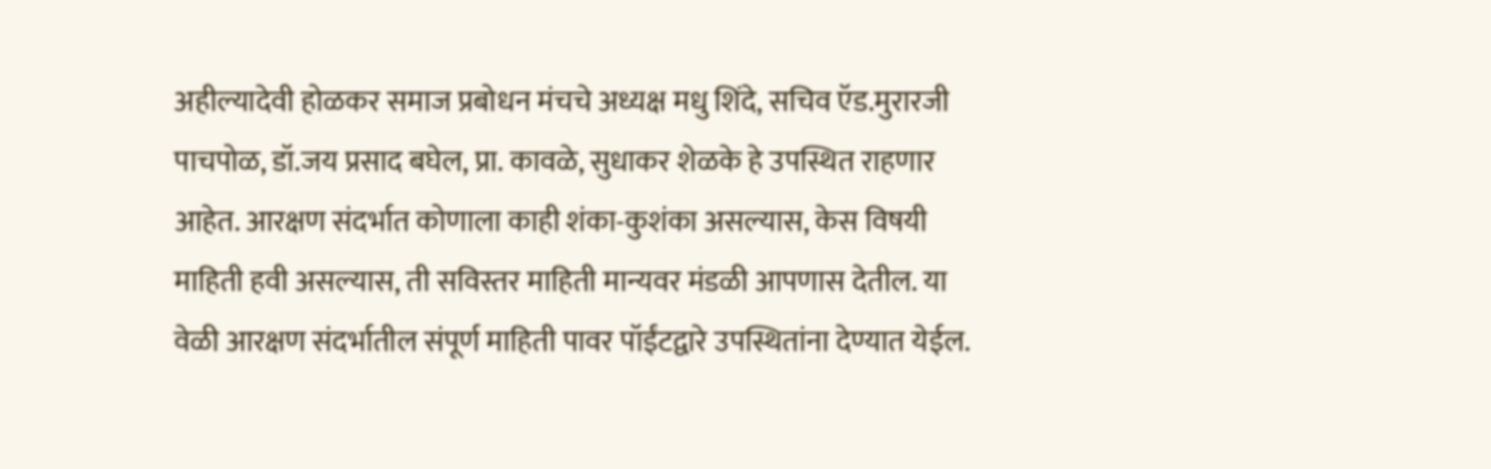अहील्यादेवी होळकर समाज प्रबोधन मंचचे अध्यक्ष मधु शिंदे, सचिव ऍड.मुरारजी पाचपोळ, डॉ.जय प्रसाद बघेल, प्रा. कावळे, सुधाकर शेळके हे उपस्थित राहणार आहेत. आरक्षण संदर्भात कोणाला काही शंका-कुशंका असल्यास, केस विषयी माहिती हवी असल्यास, ती सविस्तर माहिती मान्यवर मंडळी आपणास देतील. या वेळी आरक्षण संदर्भातील संपूर्ण माहिती पावर पॉईंटद्वारे उपस्थितांना देण्यात येईल.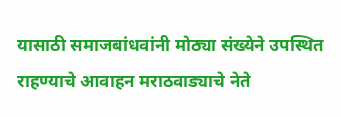यासाठी समाजबांधवांनी मोठ्या संख्येने उपस्थित राहण्याचे आवाहन मराठवाड्याचे नेते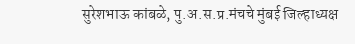सुरेशभाऊ कांबळे, पु.अ.स.प्र.मंचचे मुंबई जिल्हाध्यक्ष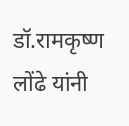डॉ.रामकृष्ण लोंढे यांनी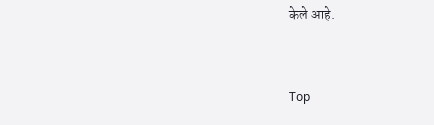केले आहे.


Top